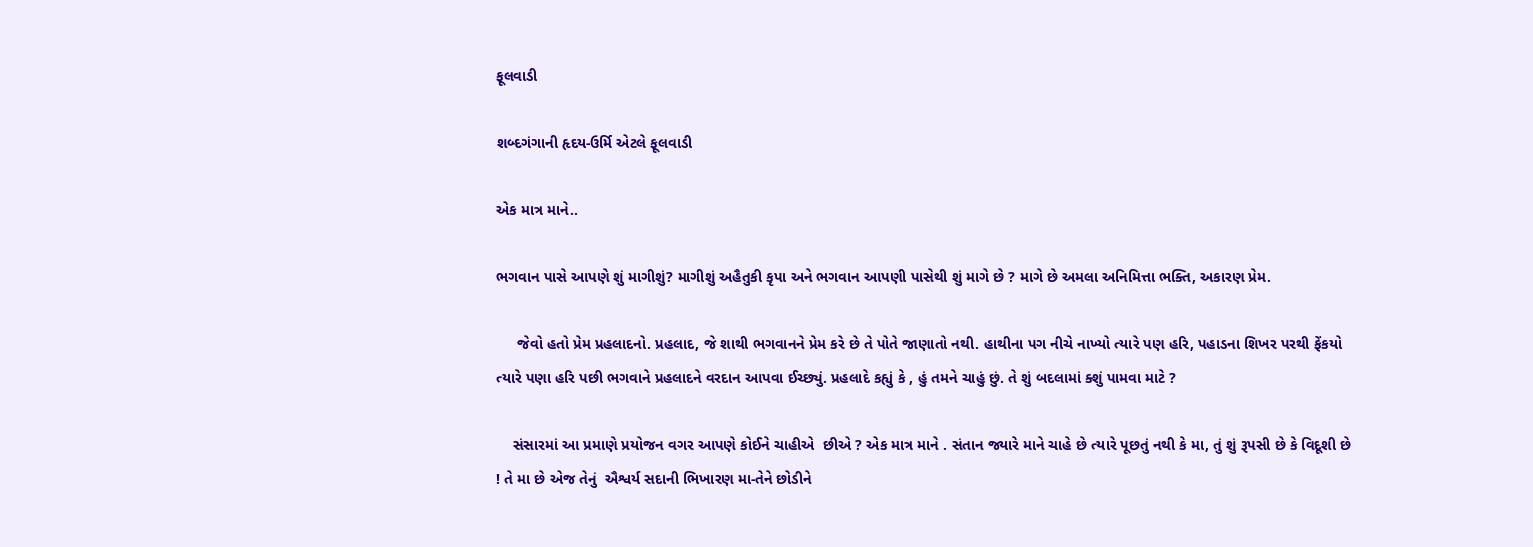ફૂલવાડી

શબ્દગંગાની હૃદય-ઉર્મિ એટલે ફૂલવાડી

એક માત્ર માને..

ભગવાન પાસે આપણે શું માગીશું? માગીશું અહૈતુકી કૃપા અને ભગવાન આપણી પાસેથી શું માગે છે ? માગે છે અમલા અનિમિત્તા ભક્તિ, અકારણ પ્રેમ.

     જેવો હતો પ્રેમ પ્રહલાદનો. પ્રહલાદ, જે શાથી ભગવાનને પ્રેમ કરે છે તે પોતે જાણાતો નથી. હાથીના પગ નીચે નાખ્યો ત્યારે પણ હરિ, પહાડના શિખર પરથી ફેંકયો ત્યારે પણા હરિ પછી ભગવાને પ્રહલાદને વરદાન આપવા ઈચ્છ્યું. પ્રહલાદે કહ્યું કે , હું તમને ચાહું છું. તે શું બદલામાં ક્શું પામવા માટે ?

    સંસારમાં આ પ્રમાણે પ્રયોજન વગર આપણે કોઈને ચાહીએ  છીએ ? એક માત્ર માને . સંતાન જ્યારે માને ચાહે છે ત્યારે પૂછતું નથી કે મા, તું શું રૂપસી છે કે વિદૂશી છે ! તે મા છે એજ તેનું  ઐશ્વર્ય સદાની ભિખારણ મા-તેને છોડીને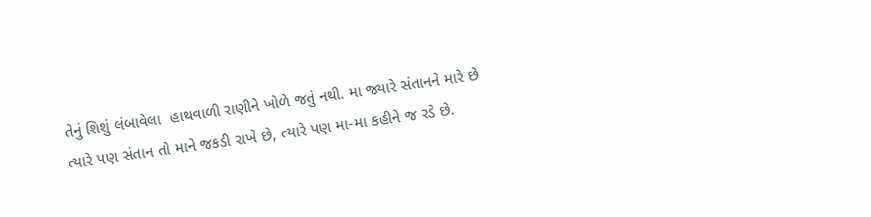તેનું શિશું લંબાવેલા  હાથવાળી રાણીને ખોળે જતું નથી. મા જ્યારે સંતાનને મારે છે ત્યારે પણ સંતાન તો માને જકડી રાખે છે, ત્યારે પણ મા-મા કહીને જ રડે છે.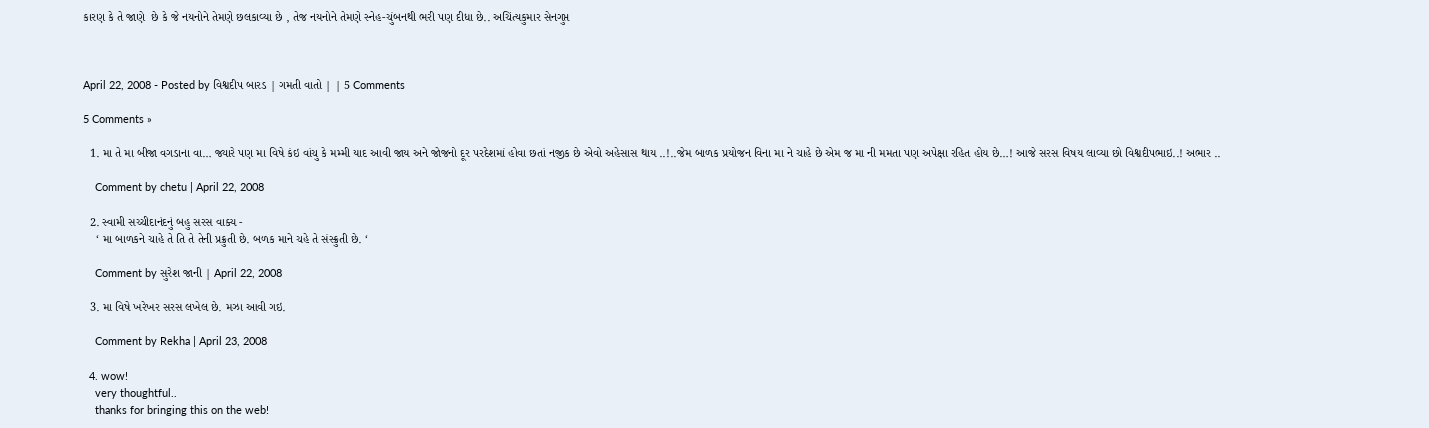કારણ કે તે જાણે  છે કે જે નયનોને તેમણે છલકાવ્યા છે , તેજ નયનોને તેમણે સ્નેહ-ચુંબનથી ભરી પણ દીધા છે.. અચિંત્યકુમાર સેનગુપ્ત



April 22, 2008 - Posted by વિશ્વદીપ બારડ | ગમતી વાતો | | 5 Comments

5 Comments »

  1. મા તે મા બીજા વગડાના વા… જ્યારે પણ મા વિષે કંઇ વાંચુ કે મમ્મી યાદ આવી જાય અને જોજનો દૂર પરદેશમાં હોવા છતાં નજીક છે એવો અહેસાસ થાય ..!..જેમ બાળક પ્રયોજન વિના મા ને ચાહે છે એમ જ મા ની મમતા પણ અપેક્ષા રહિત હોય છે…! આજે સરસ વિષય લાવ્યા છો વિશ્વદીપભાઇ..! અભાર ..

    Comment by chetu | April 22, 2008

  2. સ્વામી સચ્ચીદાનંદનું બહુ સરસ વાક્ય -
    ‘ મા બાળકને ચાહે તે તિ તે તેની પ્રક્રુતી છે. બળક માને ચહે તે સંસ્ક્રુતી છે. ‘

    Comment by સુરેશ જાની | April 22, 2008

  3. મા વિષે ખરેખર સરસ લખેલ છે. મઝા આવી ગઇ.

    Comment by Rekha | April 23, 2008

  4. wow!
    very thoughtful..
    thanks for bringing this on the web!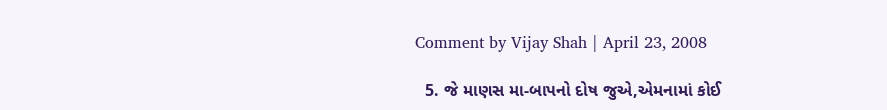Comment by Vijay Shah | April 23, 2008

  5. જે માણસ મા-બાપનો દોષ જુએ,એમનામાં કોઈ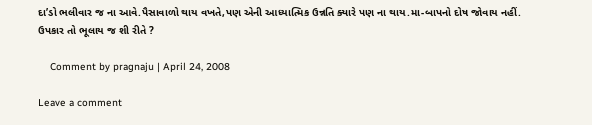દા’ડો ભલીવાર જ ના આવે.પૈસાવાળો થાય વખતે,પણ એની આધ્યાત્મિક ઉન્નતિ ક્યારે પણ ના થાય.મા-બાપનો દોષ જોવાય નહીં. ઉપકાર તો ભૂલાય જ શી રીતે ?

    Comment by pragnaju | April 24, 2008

Leave a comment